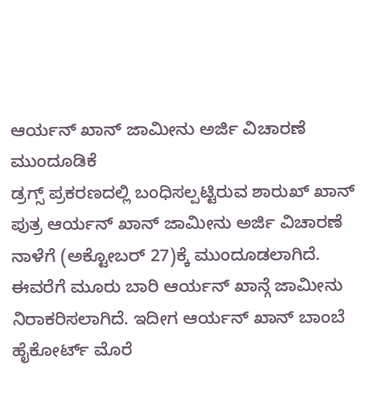ಆರ್ಯನ್ ಖಾನ್ ಜಾಮೀನು ಅರ್ಜಿ ವಿಚಾರಣೆ ಮುಂದೂಡಿಕೆ
ಡ್ರಗ್ಸ್ ಪ್ರಕರಣದಲ್ಲಿ ಬಂಧಿಸಲ್ಪಟ್ಟಿರುವ ಶಾರುಖ್ ಖಾನ್ ಪುತ್ರ ಆರ್ಯನ್ ಖಾನ್ ಜಾಮೀನು ಅರ್ಜಿ ವಿಚಾರಣೆ ನಾಳೆಗೆ (ಅಕ್ಟೋಬರ್ 27)ಕ್ಕೆ ಮುಂದೂಡಲಾಗಿದೆ.
ಈವರೆಗೆ ಮೂರು ಬಾರಿ ಆರ್ಯನ್ ಖಾನ್ಗೆ ಜಾಮೀನು ನಿರಾಕರಿಸಲಾಗಿದೆ. ಇದೀಗ ಆರ್ಯನ್ ಖಾನ್ ಬಾಂಬೆ ಹೈಕೋರ್ಟ್ ಮೊರೆ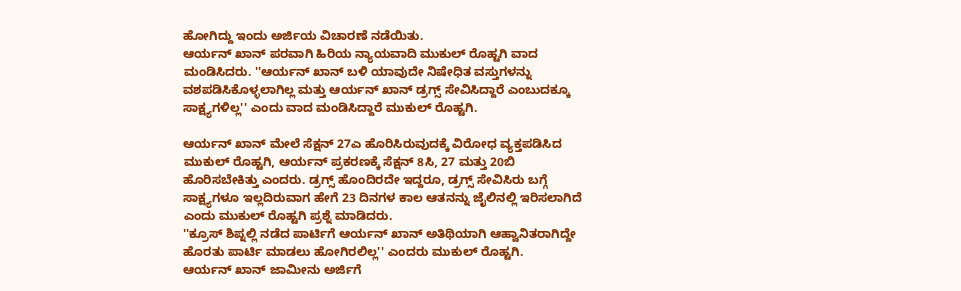ಹೋಗಿದ್ದು ಇಂದು ಅರ್ಜಿಯ ವಿಚಾರಣೆ ನಡೆಯಿತು.
ಆರ್ಯನ್ ಖಾನ್ ಪರವಾಗಿ ಹಿರಿಯ ನ್ಯಾಯವಾದಿ ಮುಕುಲ್ ರೊಹ್ಟಗಿ ವಾದ ಮಂಡಿಸಿದರು. ''ಆರ್ಯನ್ ಖಾನ್ ಬಳಿ ಯಾವುದೇ ನಿಷೇಧಿತ ವಸ್ತುಗಳನ್ನು ವಶಪಡಿಸಿಕೊಳ್ಳಲಾಗಿಲ್ಲ ಮತ್ತು ಆರ್ಯನ್ ಖಾನ್ ಡ್ರಗ್ಸ್ ಸೇವಿಸಿದ್ದಾರೆ ಎಂಬುದಕ್ಕೂ ಸಾಕ್ಷ್ಯಗಳಿಲ್ಲ'' ಎಂದು ವಾದ ಮಂಡಿಸಿದ್ದಾರೆ ಮುಕುಲ್ ರೊಹ್ಟಗಿ.

ಆರ್ಯನ್ ಖಾನ್ ಮೇಲೆ ಸೆಕ್ಷನ್ 27ಎ ಹೊರಿಸಿರುವುದಕ್ಕೆ ವಿರೋಧ ವ್ಯಕ್ತಪಡಿಸಿದ ಮುಕುಲ್ ರೊಹ್ಟಗಿ, ಆರ್ಯನ್ ಪ್ರಕರಣಕ್ಕೆ ಸೆಕ್ಷನ್ 8ಸಿ, 27 ಮತ್ತು 20ಬಿ ಹೊರಿಸಬೇಕಿತ್ತು ಎಂದರು. ಡ್ರಗ್ಸ್ ಹೊಂದಿರದೇ ಇದ್ದರೂ, ಡ್ರಗ್ಸ್ ಸೇವಿಸಿರು ಬಗ್ಗೆ ಸಾಕ್ಷ್ಯಗಳೂ ಇಲ್ಲದಿರುವಾಗ ಹೇಗೆ 23 ದಿನಗಳ ಕಾಲ ಆತನನ್ನು ಜೈಲಿನಲ್ಲಿ ಇರಿಸಲಾಗಿದೆ ಎಂದು ಮುಕುಲ್ ರೊಹ್ಟಗಿ ಪ್ರಶ್ನೆ ಮಾಡಿದರು.
''ಕ್ರೂಸ್ ಶಿಪ್ನಲ್ಲಿ ನಡೆದ ಪಾರ್ಟಿಗೆ ಆರ್ಯನ್ ಖಾನ್ ಅತಿಥಿಯಾಗಿ ಆಹ್ವಾನಿತರಾಗಿದ್ದೇ ಹೊರತು ಪಾರ್ಟಿ ಮಾಡಲು ಹೋಗಿರಲಿಲ್ಲ'' ಎಂದರು ಮುಕುಲ್ ರೊಹ್ಟಗಿ.
ಆರ್ಯನ್ ಖಾನ್ ಜಾಮೀನು ಅರ್ಜಿಗೆ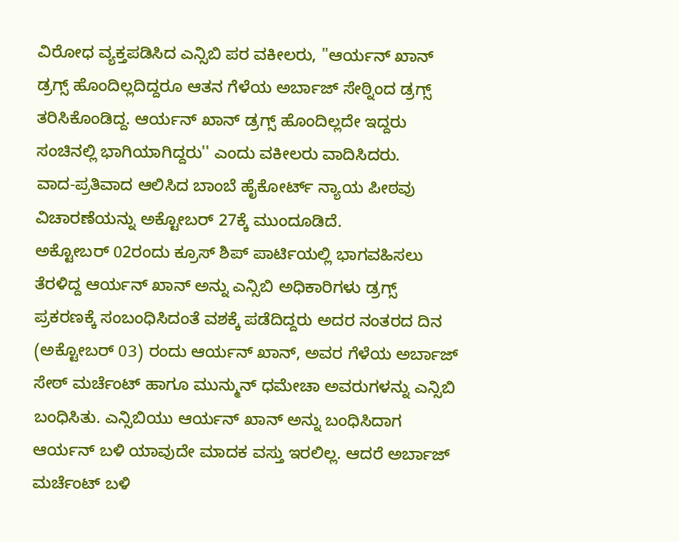ವಿರೋಧ ವ್ಯಕ್ತಪಡಿಸಿದ ಎನ್ಸಿಬಿ ಪರ ವಕೀಲರು, ''ಆರ್ಯನ್ ಖಾನ್ ಡ್ರಗ್ಸ್ ಹೊಂದಿಲ್ಲದಿದ್ದರೂ ಆತನ ಗೆಳೆಯ ಅರ್ಬಾಜ್ ಸೇಠ್ನಿಂದ ಡ್ರಗ್ಸ್ ತರಿಸಿಕೊಂಡಿದ್ದ. ಆರ್ಯನ್ ಖಾನ್ ಡ್ರಗ್ಸ್ ಹೊಂದಿಲ್ಲದೇ ಇದ್ದರು ಸಂಚಿನಲ್ಲಿ ಭಾಗಿಯಾಗಿದ್ದರು'' ಎಂದು ವಕೀಲರು ವಾದಿಸಿದರು.
ವಾದ-ಪ್ರತಿವಾದ ಆಲಿಸಿದ ಬಾಂಬೆ ಹೈಕೋರ್ಟ್ ನ್ಯಾಯ ಪೀಠವು ವಿಚಾರಣೆಯನ್ನು ಅಕ್ಟೋಬರ್ 27ಕ್ಕೆ ಮುಂದೂಡಿದೆ.
ಅಕ್ಟೋಬರ್ 02ರಂದು ಕ್ರೂಸ್ ಶಿಪ್ ಪಾರ್ಟಿಯಲ್ಲಿ ಭಾಗವಹಿಸಲು ತೆರಳಿದ್ದ ಆರ್ಯನ್ ಖಾನ್ ಅನ್ನು ಎನ್ಸಿಬಿ ಅಧಿಕಾರಿಗಳು ಡ್ರಗ್ಸ್ ಪ್ರಕರಣಕ್ಕೆ ಸಂಬಂಧಿಸಿದಂತೆ ವಶಕ್ಕೆ ಪಡೆದಿದ್ದರು ಅದರ ನಂತರದ ದಿನ (ಅಕ್ಟೋಬರ್ 03) ರಂದು ಆರ್ಯನ್ ಖಾನ್, ಅವರ ಗೆಳೆಯ ಅರ್ಬಾಜ್ ಸೇಠ್ ಮರ್ಚೆಂಟ್ ಹಾಗೂ ಮುನ್ಮುನ್ ಧಮೇಚಾ ಅವರುಗಳನ್ನು ಎನ್ಸಿಬಿ ಬಂಧಿಸಿತು. ಎನ್ಸಿಬಿಯು ಆರ್ಯನ್ ಖಾನ್ ಅನ್ನು ಬಂಧಿಸಿದಾಗ ಆರ್ಯನ್ ಬಳಿ ಯಾವುದೇ ಮಾದಕ ವಸ್ತು ಇರಲಿಲ್ಲ. ಆದರೆ ಅರ್ಬಾಜ್ ಮರ್ಚೆಂಟ್ ಬಳಿ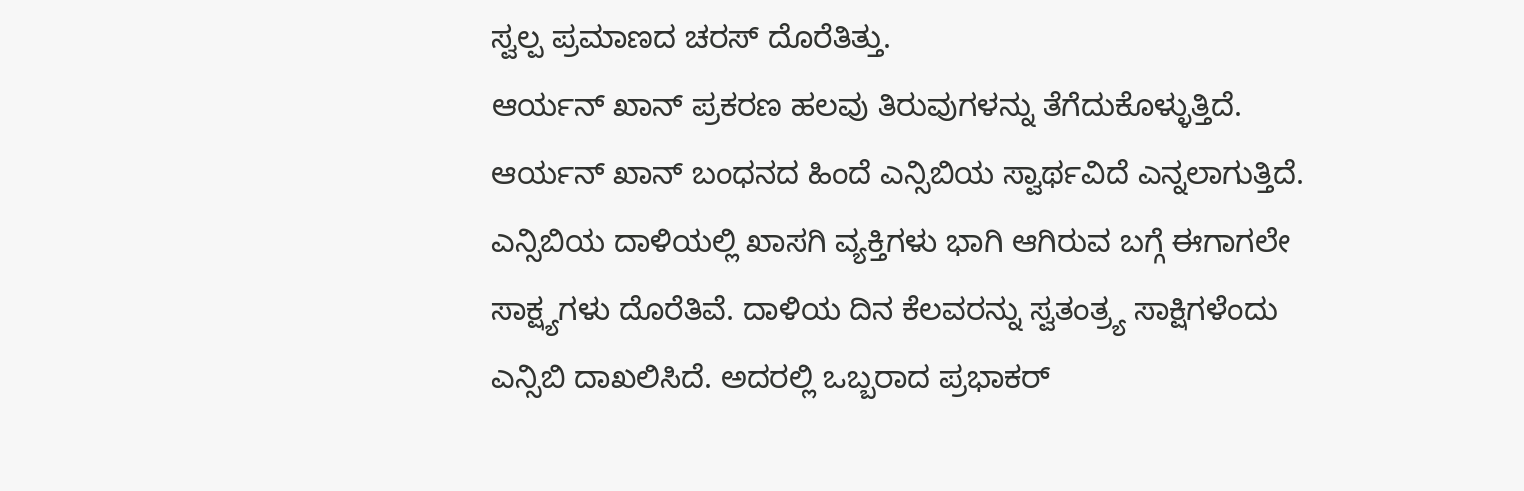ಸ್ವಲ್ಪ ಪ್ರಮಾಣದ ಚರಸ್ ದೊರೆತಿತ್ತು.
ಆರ್ಯನ್ ಖಾನ್ ಪ್ರಕರಣ ಹಲವು ತಿರುವುಗಳನ್ನು ತೆಗೆದುಕೊಳ್ಳುತ್ತಿದೆ. ಆರ್ಯನ್ ಖಾನ್ ಬಂಧನದ ಹಿಂದೆ ಎನ್ಸಿಬಿಯ ಸ್ವಾರ್ಥವಿದೆ ಎನ್ನಲಾಗುತ್ತಿದೆ. ಎನ್ಸಿಬಿಯ ದಾಳಿಯಲ್ಲಿ ಖಾಸಗಿ ವ್ಯಕ್ತಿಗಳು ಭಾಗಿ ಆಗಿರುವ ಬಗ್ಗೆ ಈಗಾಗಲೇ ಸಾಕ್ಷ್ಯಗಳು ದೊರೆತಿವೆ. ದಾಳಿಯ ದಿನ ಕೆಲವರನ್ನು ಸ್ವತಂತ್ರ್ಯ ಸಾಕ್ಷಿಗಳೆಂದು ಎನ್ಸಿಬಿ ದಾಖಲಿಸಿದೆ. ಅದರಲ್ಲಿ ಒಬ್ಬರಾದ ಪ್ರಭಾಕರ್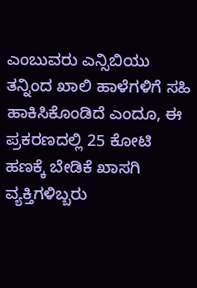ಎಂಬುವರು ಎನ್ಸಿಬಿಯು ತನ್ನಿಂದ ಖಾಲಿ ಹಾಳೆಗಳಿಗೆ ಸಹಿ ಹಾಕಿಸಿಕೊಂಡಿದೆ ಎಂದೂ, ಈ ಪ್ರಕರಣದಲ್ಲಿ 25 ಕೋಟಿ ಹಣಕ್ಕೆ ಬೇಡಿಕೆ ಖಾಸಗಿ ವ್ಯಕ್ತಿಗಳಿಬ್ಬರು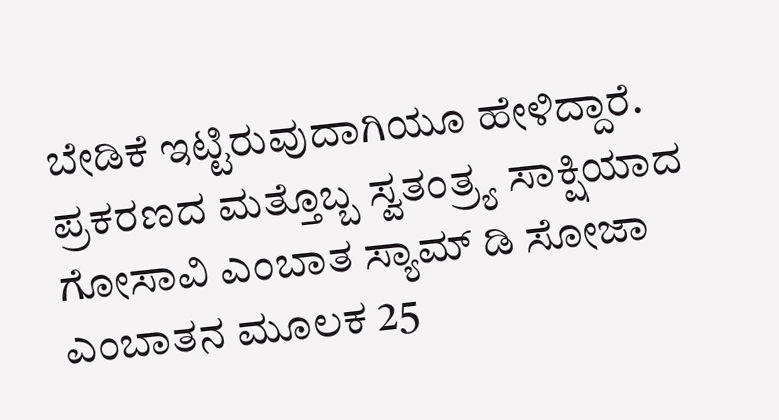ಬೇಡಿಕೆ ಇಟ್ಟಿರುವುದಾಗಿಯೂ ಹೇಳಿದ್ದಾರೆ.
ಪ್ರಕರಣದ ಮತ್ತೊಬ್ಬ ಸ್ವತಂತ್ರ್ಯ ಸಾಕ್ಷಿಯಾದ ಗೋಸಾವಿ ಎಂಬಾತ ಸ್ಯಾಮ್ ಡಿ ಸೋಜಾ ಎಂಬಾತನ ಮೂಲಕ 25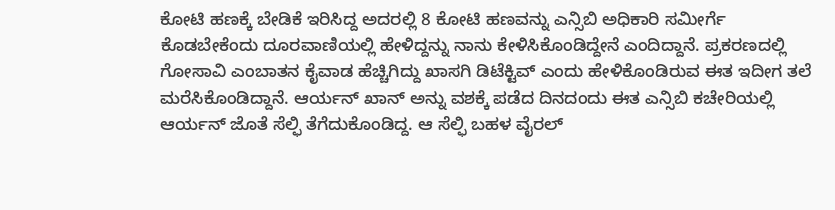ಕೋಟಿ ಹಣಕ್ಕೆ ಬೇಡಿಕೆ ಇರಿಸಿದ್ದ ಅದರಲ್ಲಿ 8 ಕೋಟಿ ಹಣವನ್ನು ಎನ್ಸಿಬಿ ಅಧಿಕಾರಿ ಸಮೀರ್ಗೆ ಕೊಡಬೇಕೆಂದು ದೂರವಾಣಿಯಲ್ಲಿ ಹೇಳಿದ್ದನ್ನು ನಾನು ಕೇಳಿಸಿಕೊಂಡಿದ್ದೇನೆ ಎಂದಿದ್ದಾನೆ. ಪ್ರಕರಣದಲ್ಲಿ ಗೋಸಾವಿ ಎಂಬಾತನ ಕೈವಾಡ ಹೆಚ್ಚಿಗಿದ್ದು ಖಾಸಗಿ ಡಿಟೆಕ್ಟಿವ್ ಎಂದು ಹೇಳಿಕೊಂಡಿರುವ ಈತ ಇದೀಗ ತಲೆ ಮರೆಸಿಕೊಂಡಿದ್ದಾನೆ. ಆರ್ಯನ್ ಖಾನ್ ಅನ್ನು ವಶಕ್ಕೆ ಪಡೆದ ದಿನದಂದು ಈತ ಎನ್ಸಿಬಿ ಕಚೇರಿಯಲ್ಲಿ ಆರ್ಯನ್ ಜೊತೆ ಸೆಲ್ಫಿ ತೆಗೆದುಕೊಂಡಿದ್ದ. ಆ ಸೆಲ್ಫಿ ಬಹಳ ವೈರಲ್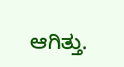ಆಗಿತ್ತು.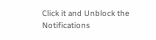Click it and Unblock the Notifications